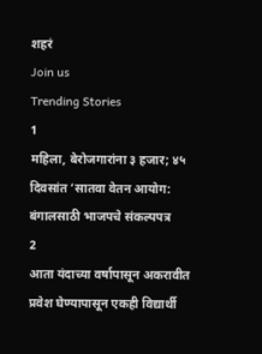शहरं
Join us
Trending Stories
1
महिला, बेरोजगारांना ३ हजार; ४५ दिवसांत ‘सातवा वेतन आयोग: बंगालसाठी भाजपचे संकल्पपत्र
2
आता यंदाच्या वर्षापासून अकरावीत प्रवेश घेण्यापासून एकही विद्यार्थी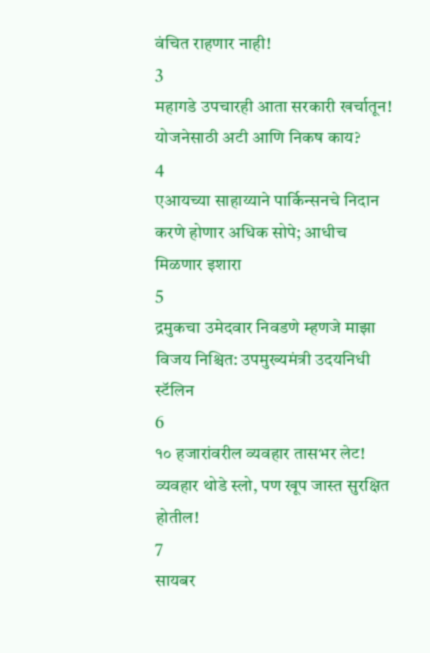वंचित राहणार नाही!
3
महागडे उपचारही आता सरकारी खर्चातून! योजनेसाठी अटी आणि निकष काय?
4
एआयच्या साहाय्याने पार्किन्सनचे निदान करणे होणार अधिक सोपे; आधीच मिळणार इशारा
5
द्रमुकचा उमेदवार निवडणे म्हणजे माझा विजय निश्चित: उपमुख्यमंत्री उदयनिधी स्टॅलिन
6
१० हजारांवरील व्यवहार तासभर लेट! व्यवहार थोडे स्लो, पण खूप जास्त सुरक्षित होतील!
7
सायबर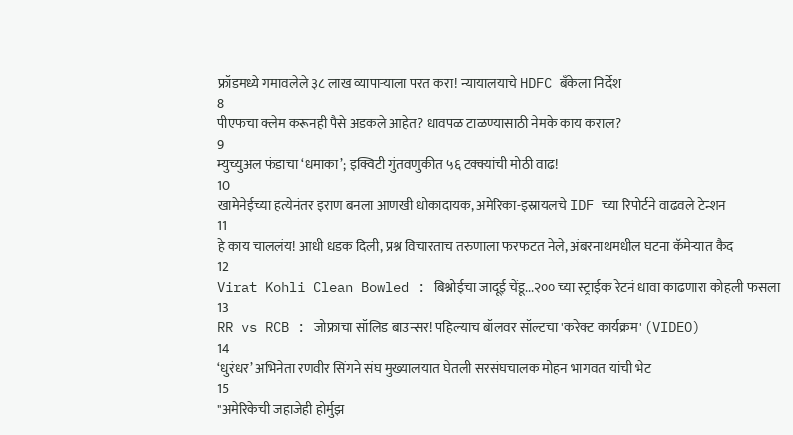फ्रॉडमध्ये गमावलेले ३८ लाख व्यापाऱ्याला परत करा! न्यायालयाचे HDFC बँकेला निर्देश
8
पीएफचा क्लेम करूनही पैसे अडकले आहेत? धावपळ टाळण्यासाठी नेमके काय कराल?
9
म्युच्युअल फंडाचा ‘धमाका’; इक्विटी गुंतवणुकीत ५६ टक्क्यांची मोठी वाढ!
10
खामेनेईच्या हत्येनंतर इराण बनला आणखी धोकादायक, अमेरिका-इस्रायलचे IDF च्या रिपोर्टने वाढवले टेन्शन
11
हे काय चाललंय! आधी धडक दिली, प्रश्न विचारताच तरुणाला फरफटत नेले, अंबरनाथमधील घटना कॅमेऱ्यात कैद
12
Virat Kohli Clean Bowled : बिश्नोईचा जादूई चेंडू...२०० च्या स्ट्राईक रेटनं धावा काढणारा कोहली फसला
13
RR vs RCB : जोफ्राचा सॉलिड बाउन्सर! पहिल्याच बॉलवर सॉल्टचा 'करेक्ट कार्यक्रम' (VIDEO)
14
‘धुरंधर’ अभिनेता रणवीर सिंगने संघ मुख्यालयात घेतली सरसंघचालक मोहन भागवत यांची भेट
15
"अमेरिकेची जहाजेही होर्मुझ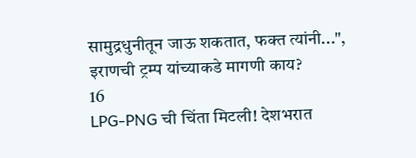सामुद्रधुनीतून जाऊ शकतात, फक्त त्यांनी...", इराणची ट्रम्प यांच्याकडे मागणी काय?
16
LPG-PNG ची चिंता मिटली! देशभरात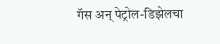गॅस अन् पेट्रोल-डिझेलचा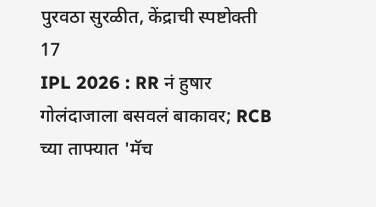पुरवठा सुरळीत, केंद्राची स्पष्टोक्ती
17
IPL 2026 : RR नं हुषार गोलंदाजाला बसवलं बाकावर; RCB च्या ताफ्यात 'मॅच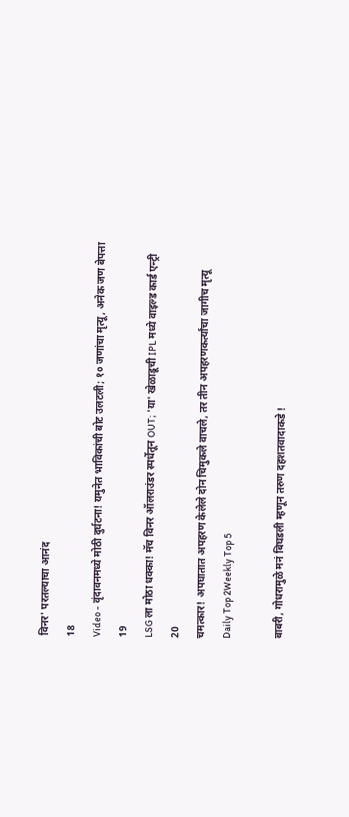विनर' परतल्याचा आनंद
18
Video - वृंदावनमध्ये मोठी दुर्घटना! यमुनेत भाविकांची बोट उलटली; १० जणांचा मृत्यू, अनेक जण बेपत्ता
19
LSG ला मोठा धक्का! मॅच विनर ऑलराउंडर स्पर्धेतून OUT; 'या' खेळाडूची IPL मध्ये वाइल्ड कार्ड एन्ट्री
20
चमत्कार! अपघातात अपहरण केलेले दोन चिमुकले वाचले, तर तीन अपहरणकर्त्यांचा जागीच मृत्यू
Daily Top 2Weekly Top 5

बाबरी, गोधरामुळे मनं बिघडली म्हणून तरुण दहशतवादाकडे !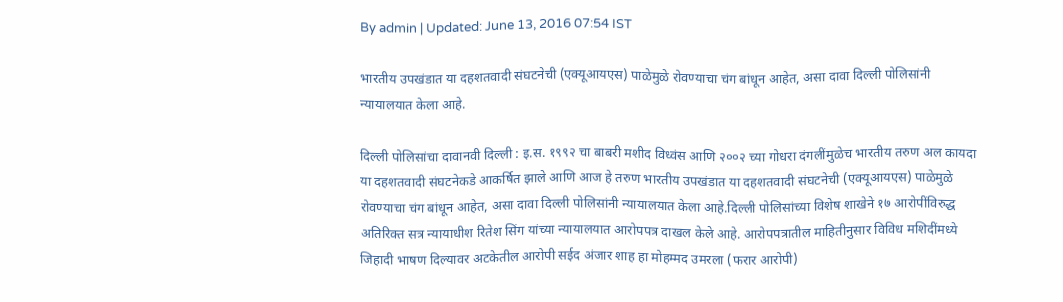By admin | Updated: June 13, 2016 07:54 IST

भारतीय उपखंडात या दहशतवादी संघटनेची (एक्यूआयएस) पाळेमुळे रोवण्याचा चंग बांधून आहेत, असा दावा दिल्ली पोलिसांनी न्यायालयात केला आहे.

दिल्ली पोलिसांचा दावानवी दिल्ली : इ.स. १९९२ चा बाबरी मशीद विध्वंस आणि २००२ च्या गोधरा दंगलींमुळेच भारतीय तरुण अल कायदा या दहशतवादी संघटनेकडे आकर्षित झाले आणि आज हे तरुण भारतीय उपखंडात या दहशतवादी संघटनेची (एक्यूआयएस) पाळेमुळे रोवण्याचा चंग बांधून आहेत, असा दावा दिल्ली पोलिसांनी न्यायालयात केला आहे.दिल्ली पोलिसांच्या विशेष शाखेने १७ आरोपींविरुद्ध अतिरिक्त सत्र न्यायाधीश रितेश सिंग यांच्या न्यायालयात आरोपपत्र दाखल केले आहे. आरोपपत्रातील माहितीनुसार विविध मशिदींमध्ये जिहादी भाषण दिल्यावर अटकेतील आरोपी सईद अंजार शाह हा मोहम्मद उमरला (फरार आरोपी)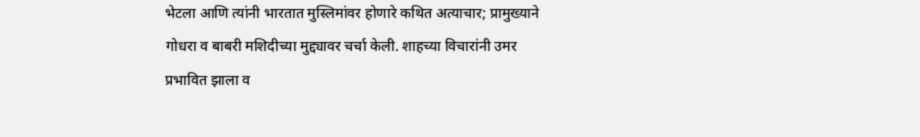भेटला आणि त्यांनी भारतात मुस्लिमांवर होणारे कथित अत्याचार; प्रामुख्याने गोधरा व बाबरी मशिदीच्या मुद्द्यावर चर्चा केली. शाहच्या विचारांनी उमर प्रभावित झाला व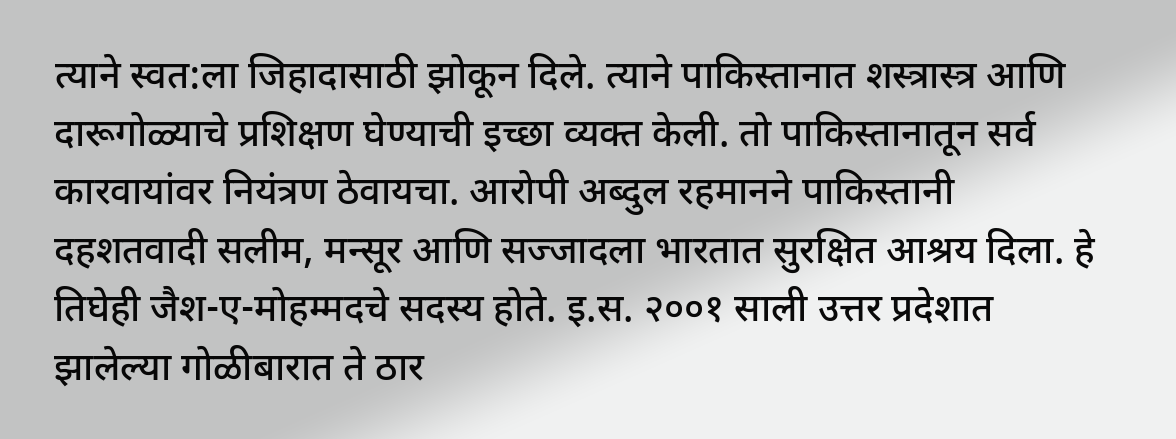त्याने स्वत:ला जिहादासाठी झोकून दिले. त्याने पाकिस्तानात शस्त्रास्त्र आणि दारूगोळ्याचे प्रशिक्षण घेण्याची इच्छा व्यक्त केली. तो पाकिस्तानातून सर्व कारवायांवर नियंत्रण ठेवायचा. आरोपी अब्दुल रहमानने पाकिस्तानी दहशतवादी सलीम, मन्सूर आणि सज्जादला भारतात सुरक्षित आश्रय दिला. हे तिघेही जैश-ए-मोहम्मदचे सदस्य होते. इ.स. २००१ साली उत्तर प्रदेशात झालेल्या गोळीबारात ते ठार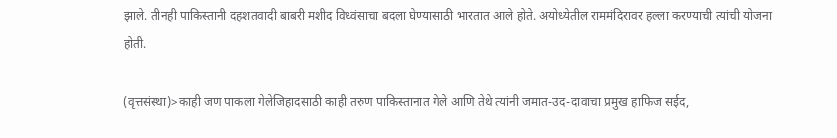झाले. तीनही पाकिस्तानी दहशतवादी बाबरी मशीद विध्वंसाचा बदला घेण्यासाठी भारतात आले होते. अयोध्येतील राममंदिरावर हल्ला करण्याची त्यांची योजना होती.

(वृत्तसंस्था)>काही जण पाकला गेलेजिहादसाठी काही तरुण पाकिस्तानात गेले आणि तेथे त्यांनी जमात-उद-दावाचा प्रमुख हाफिज सईद,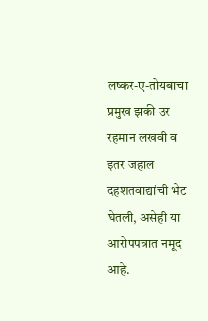लष्कर-ए-तोयबाचा प्रमुख झकी उर रहमान लखवी व इतर जहाल दहशतवाद्यांची भेट घेतली, असेही या आरोपपत्रात नमूद आहे.